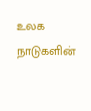உலக நாடுகளின்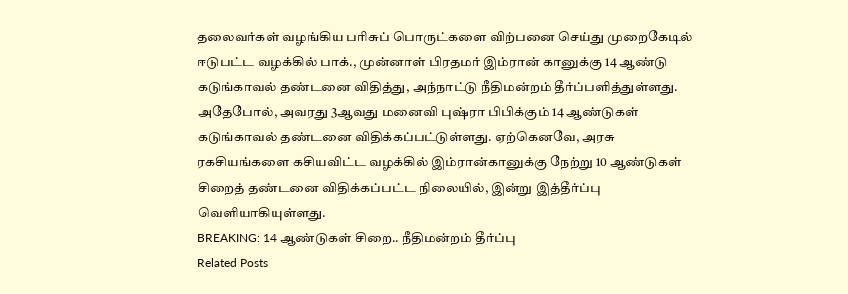தலைவர்கள் வழங்கிய பரிசுப் பொருட்களை விற்பனை செய்து முறைகேடில் ஈடுபட்ட வழக்கில் பாக்., முன்னாள் பிரதமர் இம்ரான் கானுக்கு 14 ஆண்டு கடுங்காவல் தண்டனை விதித்து, அந்நாட்டு நீதிமன்றம் தீர்ப்பளித்துள்ளது. அதேபோல், அவரது 3ஆவது மனைவி புஷ்ரா பிபிக்கும் 14 ஆண்டுகள் கடுங்காவல் தண்டனை விதிக்கப்பட்டுள்ளது. ஏற்கெனவே, அரசு ரகசியங்களை கசியவிட்ட வழக்கில் இம்ரான்கானுக்கு நேற்று 10 ஆண்டுகள் சிறைத் தண்டனை விதிக்கப்பட்ட நிலையில், இன்று இத்தீர்ப்பு வெளியாகியுள்ளது.
BREAKING: 14 ஆண்டுகள் சிறை.. நீதிமன்றம் தீர்ப்பு
Related Posts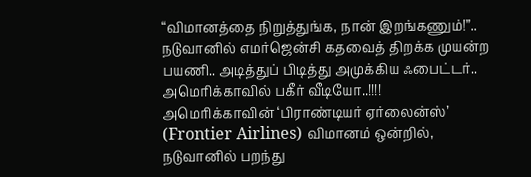“விமானத்தை நிறுத்துங்க, நான் இறங்கணும்!”.. நடுவானில் எமர்ஜென்சி கதவைத் திறக்க முயன்ற பயணி.. அடித்துப் பிடித்து அமுக்கிய ஃபைட்டர்.. அமெரிக்காவில் பகீர் வீடியோ..!!!!
அமெரிக்காவின் ‘பிராண்டியர் ஏர்லைன்ஸ்’ (Frontier Airlines) விமானம் ஒன்றில், நடுவானில் பறந்து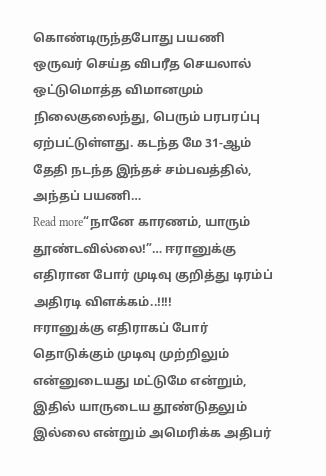கொண்டிருந்தபோது பயணி ஒருவர் செய்த விபரீத செயலால் ஒட்டுமொத்த விமானமும் நிலைகுலைந்து, பெரும் பரபரப்பு ஏற்பட்டுள்ளது. கடந்த மே 31-ஆம் தேதி நடந்த இந்தச் சம்பவத்தில், அந்தப் பயணி…
Read more“நானே காரணம், யாரும் தூண்டவில்லை!”… ஈரானுக்கு எதிரான போர் முடிவு குறித்து டிரம்ப் அதிரடி விளக்கம்..!!!!
ஈரானுக்கு எதிராகப் போர் தொடுக்கும் முடிவு முற்றிலும் என்னுடையது மட்டுமே என்றும், இதில் யாருடைய தூண்டுதலும் இல்லை என்றும் அமெரிக்க அதிபர்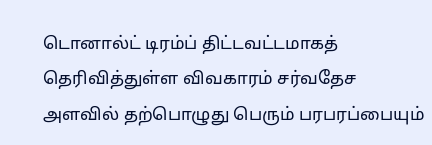டொனால்ட் டிரம்ப் திட்டவட்டமாகத் தெரிவித்துள்ள விவகாரம் சர்வதேச அளவில் தற்பொழுது பெரும் பரபரப்பையும்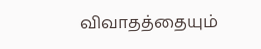விவாதத்தையும்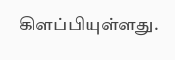கிளப்பியுள்ளது.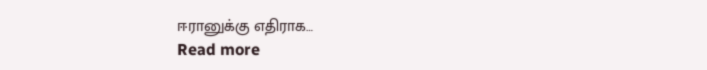ஈரானுக்கு எதிராக…
Read more